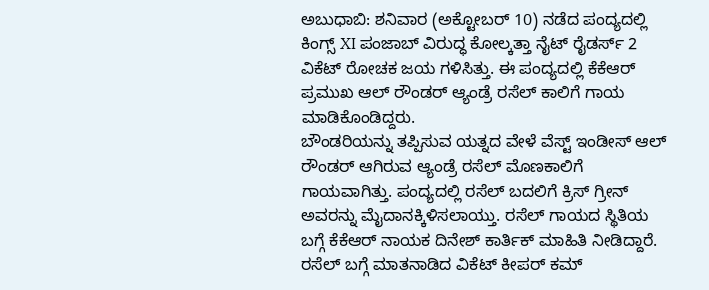ಅಬುಧಾಬಿ: ಶನಿವಾರ (ಅಕ್ಟೋಬರ್ 10) ನಡೆದ ಪಂದ್ಯದಲ್ಲಿ ಕಿಂಗ್ಸ್ XI ಪಂಜಾಬ್ ವಿರುದ್ಧ ಕೋಲ್ಕತ್ತಾ ನೈಟ್ ರೈಡರ್ಸ್ 2 ವಿಕೆಟ್ ರೋಚಕ ಜಯ ಗಳಿಸಿತ್ತು. ಈ ಪಂದ್ಯದಲ್ಲಿ ಕೆಕೆಆರ್ ಪ್ರಮುಖ ಆಲ್ ರೌಂಡರ್ ಆ್ಯಂಡ್ರೆ ರಸೆಲ್ ಕಾಲಿಗೆ ಗಾಯ ಮಾಡಿಕೊಂಡಿದ್ದರು.
ಬೌಂಡರಿಯನ್ನು ತಪ್ಪಿಸುವ ಯತ್ನದ ವೇಳೆ ವೆಸ್ಟ್ ಇಂಡೀಸ್ ಆಲ್ ರೌಂಡರ್ ಆಗಿರುವ ಆ್ಯಂಡ್ರೆ ರಸೆಲ್ ಮೊಣಕಾಲಿಗೆ ಗಾಯವಾಗಿತ್ತು. ಪಂದ್ಯದಲ್ಲಿ ರಸೆಲ್ ಬದಲಿಗೆ ಕ್ರಿಸ್ ಗ್ರೀನ್ ಅವರನ್ನು ಮೈದಾನಕ್ಕಿಳಿಸಲಾಯ್ತು. ರಸೆಲ್ ಗಾಯದ ಸ್ಥಿತಿಯ ಬಗ್ಗೆ ಕೆಕೆಆರ್ ನಾಯಕ ದಿನೇಶ್ ಕಾರ್ತಿಕ್ ಮಾಹಿತಿ ನೀಡಿದ್ದಾರೆ.
ರಸೆಲ್ ಬಗ್ಗೆ ಮಾತನಾಡಿದ ವಿಕೆಟ್ ಕೀಪರ್ ಕಮ್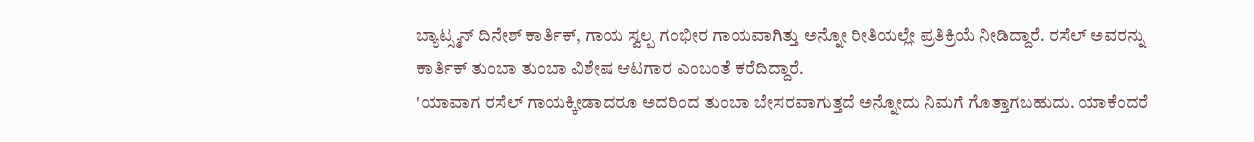ಬ್ಯಾಟ್ಸ್ಮನ್ ದಿನೇಶ್ ಕಾರ್ತಿಕ್, ಗಾಯ ಸ್ವಲ್ಪ ಗಂಭೀರ ಗಾಯವಾಗಿತ್ತು ಅನ್ನೋ ರೀತಿಯಲ್ಲೇ ಪ್ರತಿಕ್ರಿಯೆ ನೀಡಿದ್ದಾರೆ. ರಸೆಲ್ ಅವರನ್ನು ಕಾರ್ತಿಕ್ ತುಂಬಾ ತುಂಬಾ ವಿಶೇಷ ಆಟಗಾರ ಎಂಬಂತೆ ಕರೆದಿದ್ದಾರೆ.
'ಯಾವಾಗ ರಸೆಲ್ ಗಾಯಕ್ಕೀಡಾದರೂ ಅದರಿಂದ ತುಂಬಾ ಬೇಸರವಾಗುತ್ತದೆ ಅನ್ನೋದು ನಿಮಗೆ ಗೊತ್ತಾಗಬಹುದು. ಯಾಕೆಂದರೆ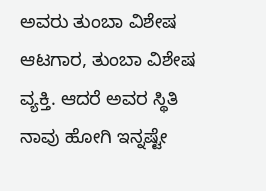ಅವರು ತುಂಬಾ ವಿಶೇಷ ಆಟಗಾರ, ತುಂಬಾ ವಿಶೇಷ ವ್ಯಕ್ತಿ. ಆದರೆ ಅವರ ಸ್ಥಿತಿ ನಾವು ಹೋಗಿ ಇನ್ನಷ್ಟೇ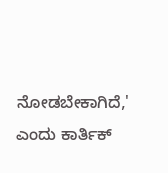ನೋಡಬೇಕಾಗಿದೆ,' ಎಂದು ಕಾರ್ತಿಕ್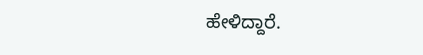ಹೇಳಿದ್ದಾರೆ.